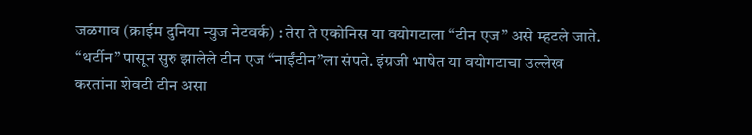जळगाव (क्राईम दुनिया न्युज नेटवर्क) : तेरा ते एकोनिस या वयोगटाला “टीन एज” असे म्हटले जाते. “थर्टीन” पासून सुरु झालेले टीन एज “नाईंटीन”ला संपते. इंग्रजी भाषेत या वयोगटाचा उल्लेख करतांना शेवटी टीन असा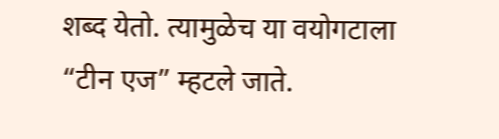शब्द येतो. त्यामुळेच या वयोगटाला “टीन एज” म्हटले जाते.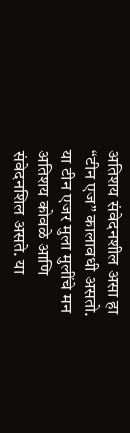अतिशय संवेदनशील असा हा “टीन एज” कालावधी असतो. या टीन एजर मुला मुलींचे मन अतिशय कोवळे आणि संवेदनशिल असते. या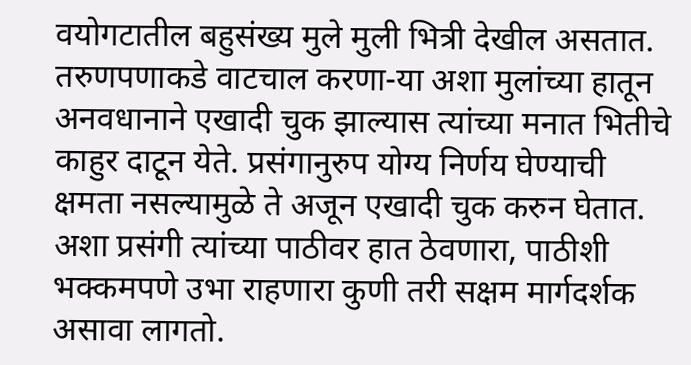वयोगटातील बहुसंख्य मुले मुली भित्री देखील असतात. तरुणपणाकडे वाटचाल करणा-या अशा मुलांच्या हातून अनवधानाने एखादी चुक झाल्यास त्यांच्या मनात भितीचे काहुर दाटून येते. प्रसंगानुरुप योग्य निर्णय घेण्याची क्षमता नसल्यामुळे ते अजून एखादी चुक करुन घेतात. अशा प्रसंगी त्यांच्या पाठीवर हात ठेवणारा, पाठीशी भक्कमपणे उभा राहणारा कुणी तरी सक्षम मार्गदर्शक असावा लागतो.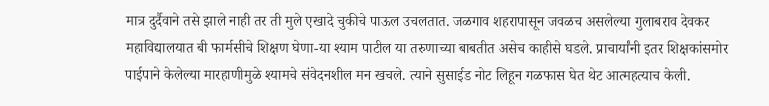मात्र दुर्दैवाने तसे झाले नाही तर ती मुले एखादे चुकीचे पाऊल उचलतात. जळगाव शहरापासून जवळच असलेल्या गुलाबराव देवकर महाविद्यालयात बी फार्मसीचे शिक्षण घेणा-या श्याम पाटील या तरुणाच्या बाबतीत असेच काहीसे घडले. प्राचार्यांनी इतर शिक्षकांसमोर पाईपाने केलेल्या मारहाणीमुळे श्यामचे संवेदनशील मन खचले. त्याने सुसाईड नोट लिहून गळफास घेत थेट आत्महत्याच केली.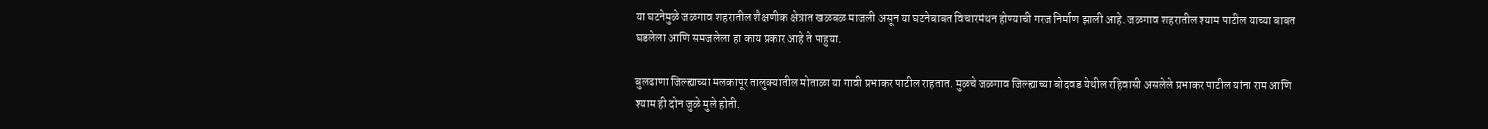या घटनेमुळे जळगाव शहरातील शैक्षणीक क्षेत्रात खळबळ माजली असून या घटनेबाबत विचारमंथन होण्याची गरज निर्माण झाली आहे. जळगाव शहरातील श्याम पाटील याच्या बाबत घडलेला आणि समजलेला हा काय प्रकार आहे ते पाहुया.

बुलढाणा जिल्ह्याच्या मलकापूर तालुक्यातील मोताळा या गावी प्रभाकर पाटील राहतात. मुळचे जळगाव जिल्ह्याच्या बोदवड येथील रहिवासी असलेले प्रभाकर पाटील यांना राम आणि श्याम ही दोन जुळे मुले होती.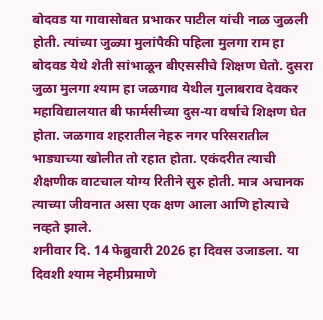बोदवड या गावासोबत प्रभाकर पाटील यांची नाळ जुळली होती. त्यांच्या जुळ्या मुलांपैकी पहिला मुलगा राम हा बोदवड येथे शेती सांभाळून बीएससीचे शिक्षण घेतो. दुसरा जुळा मुलगा श्याम हा जळगाव येथील गुलाबराव देवकर महाविद्यालयात बी फार्मसीच्या दुस-या वर्षाचे शिक्षण घेत होता. जळगाव शहरातील नेहरु नगर परिसरातील भाड्याच्या खोलीत तो रहात होता. एकंदरीत त्याची शैक्षणीक वाटचाल योग्य रितीने सुरु होती. मात्र अचानक त्याच्या जीवनात असा एक क्षण आला आणि होत्याचे नव्हते झाले.
शनीवार दि. 14 फेब्रुवारी 2026 हा दिवस उजाडला. या दिवशी श्याम नेहमीप्रमाणे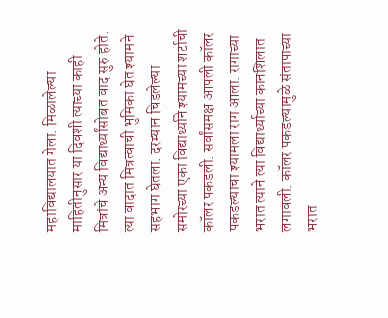महाविद्यालयात गेला. मिळालेल्या माहितीनुसार या दिवशी त्याच्या काही मित्रांचे अन्य विद्यार्थ्यांसोबत वाद सुरु होते. त्या वादात मित्रत्वाची भुमिका घेत श्यामने सहभाग घेतला. दरम्यान चिडलेल्या समोरच्या एका विद्यार्थ्याने श्यामच्या शर्टाची कॉलर पकडली. सर्वांसमक्ष आपली कॉलर पकडल्याचा श्यामला राग आला. रागाच्या भरात त्याने त्या विद्यार्थ्याच्या कानशिलात लगावली. कॉलर पकडल्यामुळे संतापाच्या भरात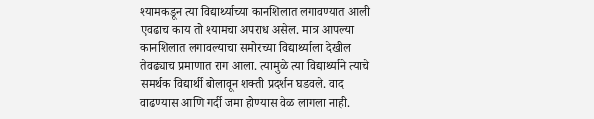श्यामकडून त्या विद्यार्थ्याच्या कानशिलात लगावण्यात आली एवढाच काय तो श्यामचा अपराध असेल. मात्र आपल्या कानशिलात लगावल्याचा समोरच्या विद्यार्थ्याला देखील तेवढ्याच प्रमाणात राग आला. त्यामुळे त्या विद्यार्थ्याने त्याचे समर्थक विद्यार्थी बोलावून शक्ती प्रदर्शन घडवले. वाद वाढण्यास आणि गर्दी जमा होण्यास वेळ लागला नाही.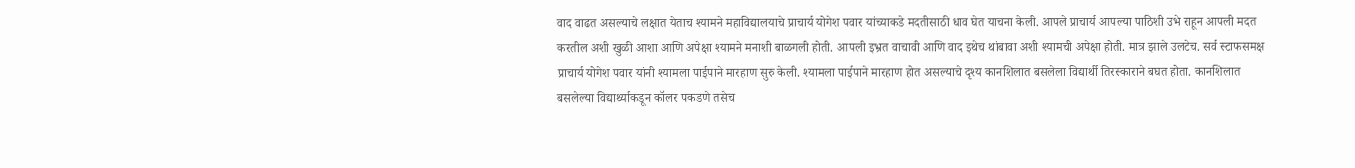वाद वाढत असल्याचे लक्षात येताच श्यामने महाविद्यालयाचे प्राचार्य योगेश पवार यांच्याकडे मदतीसाठी धाव घेत याचना केली. आपले प्राचार्य आपल्या पाठिशी उभे राहून आपली मदत करतील अशी खुळी आशा आणि अपेक्षा श्यामने मनाशी बाळगली होती. आपली इभ्रत वाचावी आणि वाद इथेच थांबावा अशी श्यामची अपेक्षा होती. मात्र झाले उलटेच. सर्व स्टाफसमक्ष प्राचार्य योगेश पवार यांनी श्यामला पाईपाने मारहाण सुरु केली. श्यामला पाईपाने मारहाण होत असल्याचे दृश्य कानशिलात बसलेला विद्यार्थी तिरस्काराने बघत होता. कानशिलात बसलेल्या विद्यार्थ्याकडून कॉलर पकडणे तसेच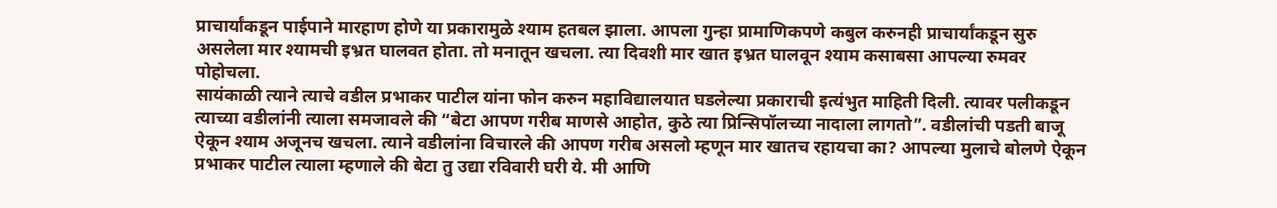प्राचार्यांकडून पाईपाने मारहाण होणे या प्रकारामुळे श्याम हतबल झाला. आपला गुन्हा प्रामाणिकपणे कबुल करुनही प्राचार्यांकडून सुरु असलेला मार श्यामची इभ्रत घालवत होता. तो मनातून खचला. त्या दिवशी मार खात इभ्रत घालवून श्याम कसाबसा आपल्या रुमवर पोहोचला.
सायंकाळी त्याने त्याचे वडील प्रभाकर पाटील यांना फोन करुन महाविद्यालयात घडलेल्या प्रकाराची इत्यंभुत माहिती दिली. त्यावर पलीकडून त्याच्या वडीलांनी त्याला समजावले की “बेटा आपण गरीब माणसे आहोत, कुठे त्या प्रिन्सिपॉलच्या नादाला लागतो”. वडीलांची पडती बाजू ऐकून श्याम अजूनच खचला. त्याने वडीलांना विचारले की आपण गरीब असलो म्हणून मार खातच रहायचा का? आपल्या मुलाचे बोलणे ऐकून प्रभाकर पाटील त्याला म्हणाले की बेटा तु उद्या रविवारी घरी ये. मी आणि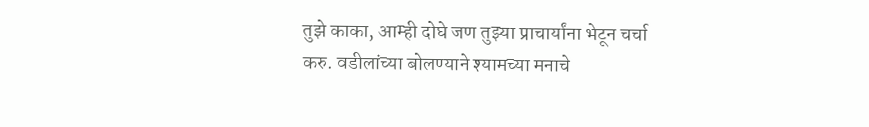तुझे काका, आम्ही दोघे जण तुझ्या प्राचार्यांना भेटून चर्चा करु. वडीलांच्या बोलण्याने श्यामच्या मनाचे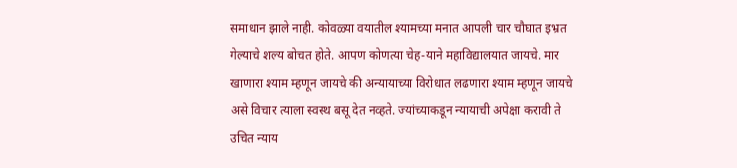समाधान झाले नाही. कोवळ्या वयातील श्यामच्या मनात आपली चार चौघात इभ्रत गेल्याचे शल्य बोचत होते. आपण कोणत्या चेह-याने महाविद्यालयात जायचे. मार खाणारा श्याम म्हणून जायचे की अन्यायाच्या विरोधात लढणारा श्याम म्हणून जायचे असे विचार त्याला स्वस्थ बसू देत नव्हते. ज्यांच्याकडून न्यायाची अपेक्षा करावी ते उचित न्याय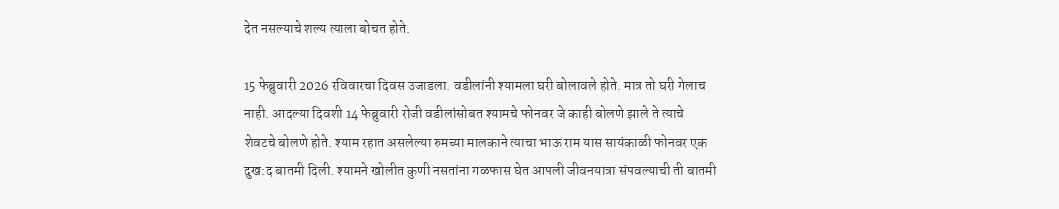देत नसल्याचे शल्य त्याला बोचत होते.

15 फेब्रुवारी 2026 रविवारचा दिवस उजाडला. वडीलांनी श्यामला घरी बोलावले होते. मात्र तो घरी गेलाच नाही. आदल्या दिवशी 14 फेब्रुवारी रोजी वडीलांसोबत श्यामचे फोनवर जे काही बोलणे झाले ते त्याचे शेवटचे बोलणे होते. श्याम रहात असलेल्या रुमच्या मालकाने त्याचा भाऊ राम यास सायंकाळी फोनवर एक दुख:द बातमी दिली. श्यामने खोलीत कुणी नसतांना गळफास घेत आपली जीवनयात्रा संपवल्याची ती बातमी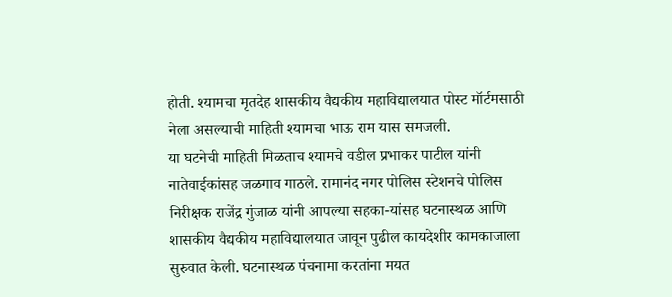होती. श्यामचा मृतदेह शासकीय वैद्यकीय महाविद्यालयात पोस्ट मॉर्टमसाठी नेला असल्याची माहिती श्यामचा भाऊ राम यास समजली.
या घटनेची माहिती मिळताच श्यामचे वडील प्रभाकर पाटील यांनी नातेवाईकांसह जळगाव गाठले. रामानंद नगर पोलिस स्टेशनचे पोलिस निरीक्षक राजेंद्र गुंजाळ यांनी आपल्या सहका-यांसह घटनास्थळ आणि शासकीय वैद्यकीय महाविद्यालयात जावून पुढील कायदेशीर कामकाजाला सुरुवात केली. घटनास्थळ पंचनामा करतांना मयत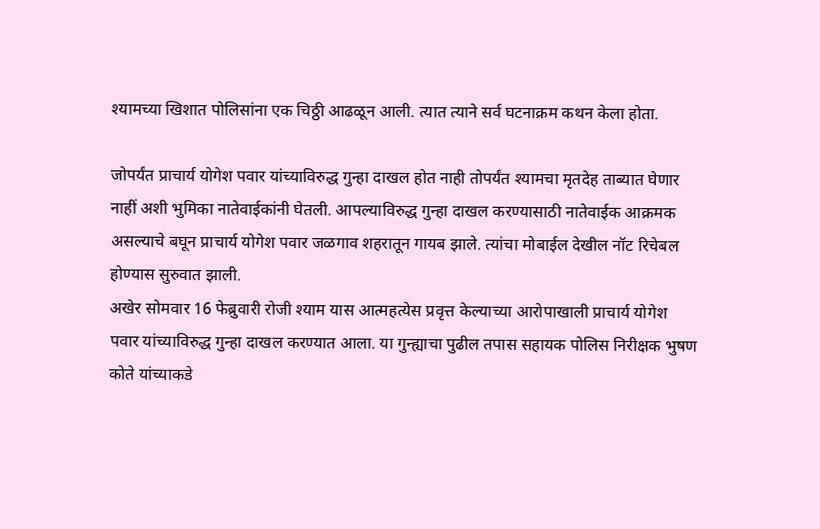श्यामच्या खिशात पोलिसांना एक चिठ्ठी आढळून आली. त्यात त्याने सर्व घटनाक्रम कथन केला होता.

जोपर्यंत प्राचार्य योगेश पवार यांच्याविरुद्ध गुन्हा दाखल होत नाही तोपर्यंत श्यामचा मृतदेह ताब्यात घेणार नाहीं अशी भुमिका नातेवाईकांनी घेतली. आपल्याविरुद्ध गुन्हा दाखल करण्यासाठी नातेवाईक आक्रमक असल्याचे बघून प्राचार्य योगेश पवार जळगाव शहरातून गायब झाले. त्यांचा मोबाईल देखील नॉट रिचेबल होण्यास सुरुवात झाली.
अखेर सोमवार 16 फेब्रुवारी रोजी श्याम यास आत्महत्येस प्रवृत्त केल्याच्या आरोपाखाली प्राचार्य योगेश पवार यांच्याविरुद्ध गुन्हा दाखल करण्यात आला. या गुन्ह्याचा पुढील तपास सहायक पोलिस निरीक्षक भुषण कोते यांच्याकडे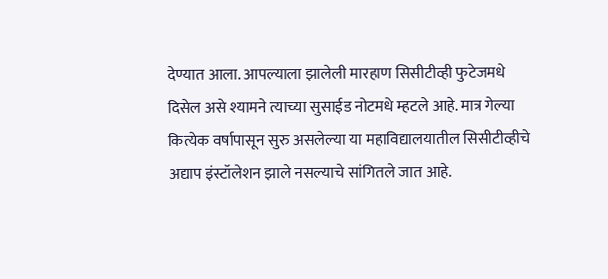देण्यात आला. आपल्याला झालेली मारहाण सिसीटीव्ही फुटेजमधे दिसेल असे श्यामने त्याच्या सुसाईड नोटमधे म्हटले आहे. मात्र गेल्या कित्येक वर्षापासून सुरु असलेल्या या महाविद्यालयातील सिसीटीव्हीचे अद्याप इंस्टॉलेशन झाले नसल्याचे सांगितले जात आहे.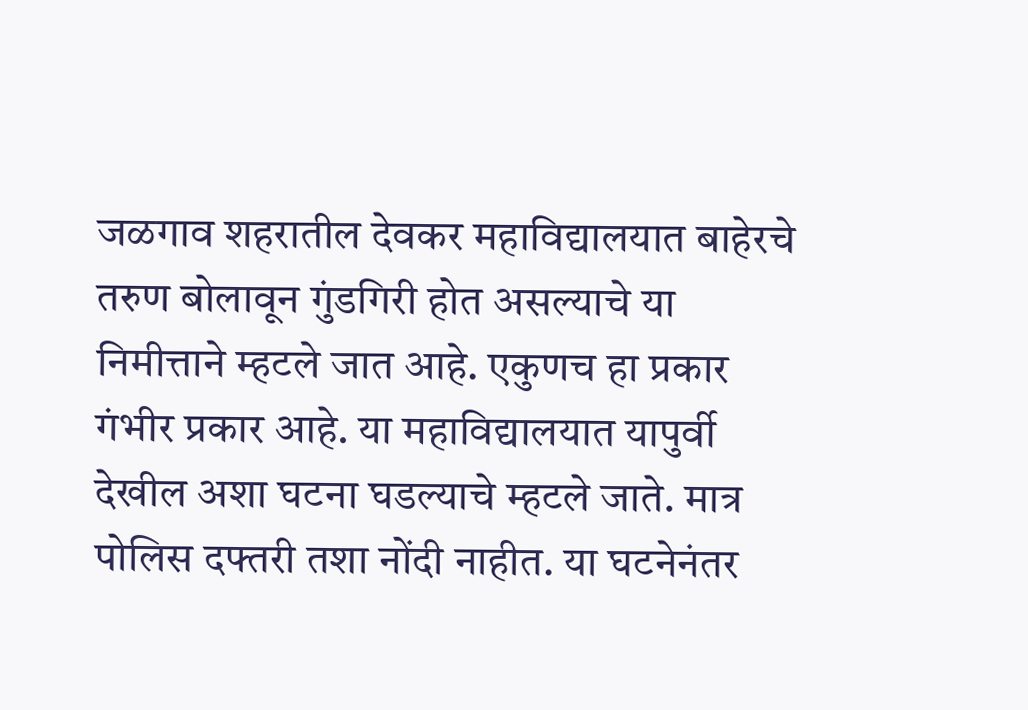जळगाव शहरातील देवकर महाविद्यालयात बाहेरचे तरुण बोलावून गुंडगिरी होत असल्याचे या निमीत्ताने म्हटले जात आहे. एकुणच हा प्रकार गंभीर प्रकार आहे. या महाविद्यालयात यापुर्वी देखील अशा घटना घडल्याचे म्हटले जाते. मात्र पोलिस दफ्तरी तशा नोंदी नाहीत. या घटनेनंतर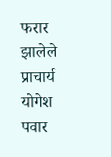फरार झालेले प्राचार्य योगेश पवार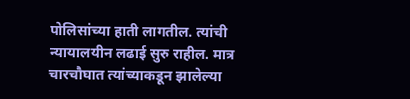पोलिसांच्या हाती लागतील. त्यांची न्यायालयीन लढाई सुरु राहील. मात्र चारचौघात त्यांच्याकडून झालेल्या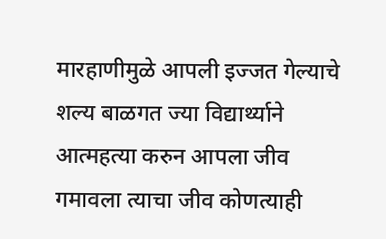मारहाणीमुळे आपली इज्जत गेल्याचे शल्य बाळगत ज्या विद्यार्थ्याने आत्महत्या करुन आपला जीव गमावला त्याचा जीव कोणत्याही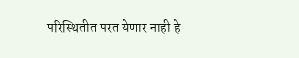परिस्थितीत परत येणार नाही हे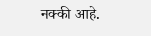नक्की आहे.